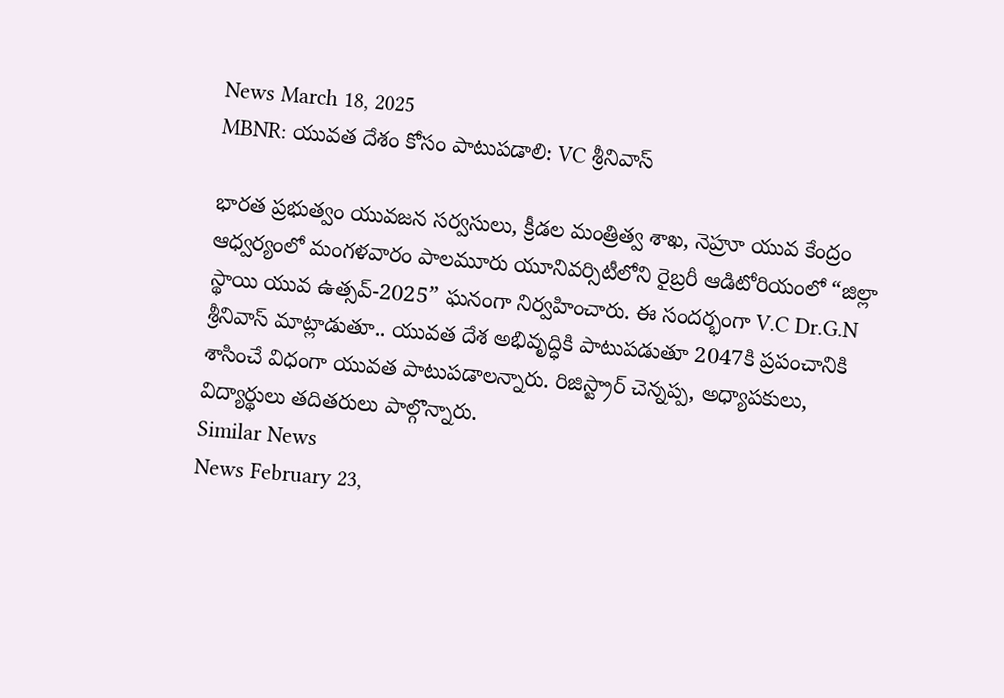News March 18, 2025
MBNR: యువత దేశం కోసం పాటుపడాలి: VC శ్రీనివాస్

భారత ప్రభుత్వం యువజన సర్వసులు, క్రీడల మంత్రిత్వ శాఖ, నెహ్రూ యువ కేంద్రం ఆధ్వర్యంలో మంగళవారం పాలమూరు యూనివర్సిటీలోని రైబ్రరీ ఆడిటోరియంలో “జిల్లా స్థాయి యువ ఉత్సవ్-2025” ఘనంగా నిర్వహించారు. ఈ సందర్భంగా V.C Dr.G.N శ్రీనివాస్ మాట్లాడుతూ.. యువత దేశ అభివృద్ధికి పాటుపడుతూ 2047కి ప్రపంచానికి శాసించే విధంగా యువత పాటుపడాలన్నారు. రిజిస్ట్రార్ చెన్నప్ప, అధ్యాపకులు, విద్యార్థులు తదితరులు పాల్గొన్నారు.
Similar News
News February 23,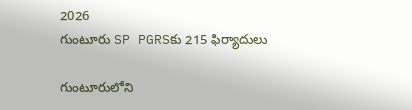2026
గుంటూరు SP PGRSకు 215 ఫిర్యాదులు

గుంటూరులోని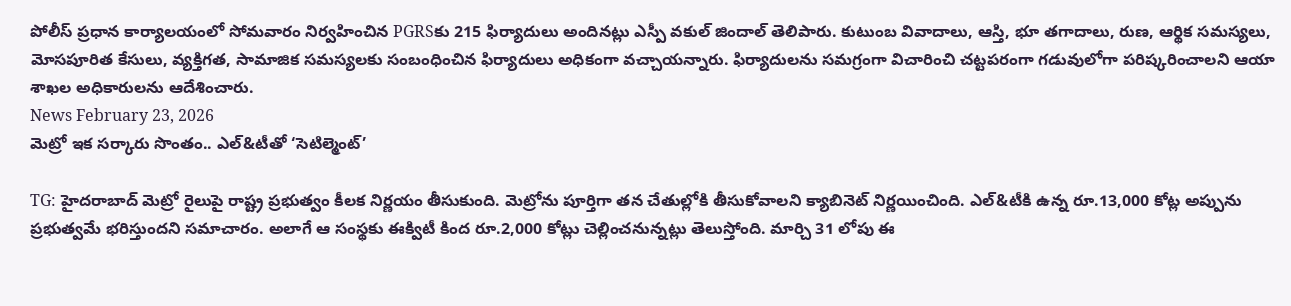పోలీస్ ప్రధాన కార్యాలయంలో సోమవారం నిర్వహించిన PGRSకు 215 ఫిర్యాదులు అందినట్లు ఎస్పీ వకుల్ జిందాల్ తెలిపారు. కుటుంబ వివాదాలు, ఆస్తి, భూ తగాదాలు, రుణ, ఆర్థిక సమస్యలు, మోసపూరిత కేసులు, వ్యక్తిగత, సామాజిక సమస్యలకు సంబంధించిన ఫిర్యాదులు అధికంగా వచ్చాయన్నారు. ఫిర్యాదులను సమగ్రంగా విచారించి చట్టపరంగా గడువులోగా పరిష్కరించాలని ఆయా శాఖల అధికారులను ఆదేశించారు.
News February 23, 2026
మెట్రో ఇక సర్కారు సొంతం.. ఎల్&టీతో ‘సెటిల్మెంట్’

TG: హైదరాబాద్ మెట్రో రైలుపై రాష్ట్ర ప్రభుత్వం కీలక నిర్ణయం తీసుకుంది. మెట్రోను పూర్తిగా తన చేతుల్లోకి తీసుకోవాలని క్యాబినెట్ నిర్ణయించింది. ఎల్&టీకి ఉన్న రూ.13,000 కోట్ల అప్పును ప్రభుత్వమే భరిస్తుందని సమాచారం. అలాగే ఆ సంస్థకు ఈక్విటీ కింద రూ.2,000 కోట్లు చెల్లించనున్నట్లు తెలుస్తోంది. మార్చి 31 లోపు ఈ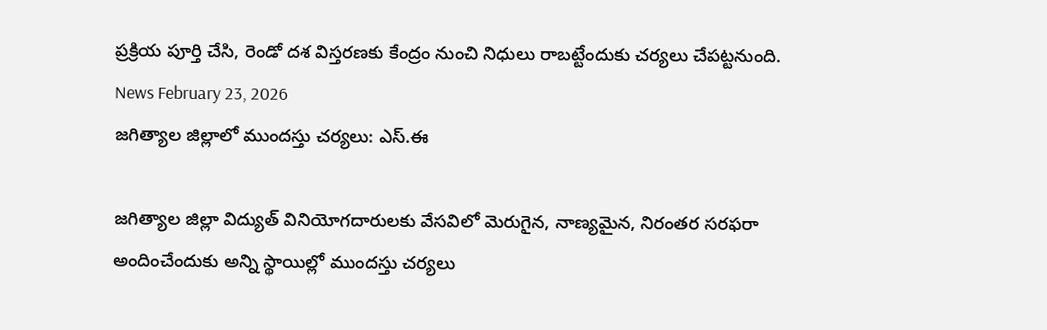ప్రక్రియ పూర్తి చేసి, రెండో దశ విస్తరణకు కేంద్రం నుంచి నిధులు రాబట్టేందుకు చర్యలు చేపట్టనుంది.
News February 23, 2026
జగిత్యాల జిల్లాలో ముందస్తు చర్యలు: ఎస్.ఈ

జగిత్యాల జిల్లా విద్యుత్ వినియోగదారులకు వేసవిలో మెరుగైన, నాణ్యమైన, నిరంతర సరఫరా అందించేందుకు అన్ని స్థాయిల్లో ముందస్తు చర్యలు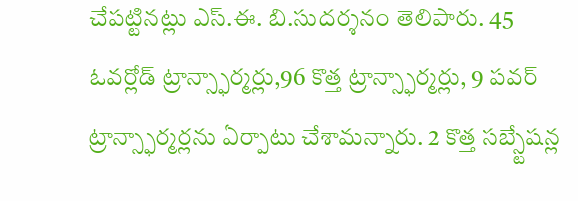చేపట్టినట్లు ఎస్.ఈ. బి.సుదర్శనం తెలిపారు. 45 ఓవర్లోడ్ ట్రాన్స్ఫార్మర్లు,96 కొత్త ట్రాన్స్ఫార్మర్లు, 9 పవర్ ట్రాన్స్ఫార్మర్లను ఏర్పాటు చేశామన్నారు. 2 కొత్త సబ్స్టేషన్ల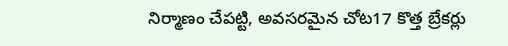నిర్మాణం చేపట్టి, అవసరమైన చోట17 కొత్త బ్రేకర్లు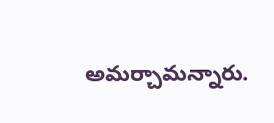అమర్చామన్నారు.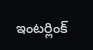ఇంటర్లింక్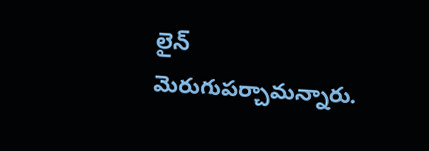లైన్ మెరుగుపర్చామన్నారు.